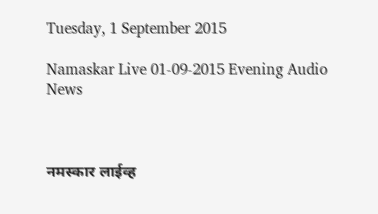Tuesday, 1 September 2015

Namaskar Live 01-09-2015 Evening Audio News



नमस्कार लाईव्ह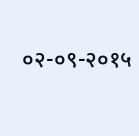०२-०९-२०१५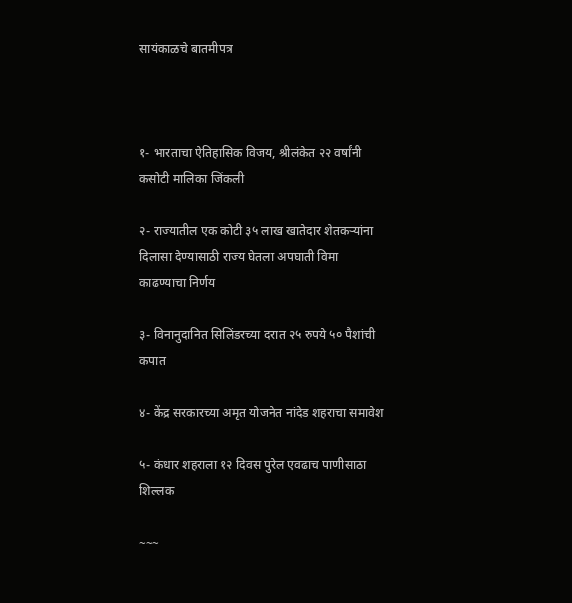सायंकाळचे बातमीपत्र



१- भारताचा ऐतिहासिक विजय, श्रीलंकेत २२ वर्षांनी कसोटी मालिका जिंकली

२- राज्यातील एक कोटी ३५ लाख खातेदार शेतकऱ्यांना दिलासा देण्यासाठी राज्य घेतला अपघाती विमा काढण्याचा निर्णय

३- विनानुदानित सिलिंडरच्या दरात २५ रुपये ५० पैशांची कपात

४- केंद्र सरकारच्या अमृत योजनेत नांदेड शहराचा समावेश

५- कंधार शहराला १२ दिवस पुरेल एवढाच पाणीसाठा शिल्लक

~~~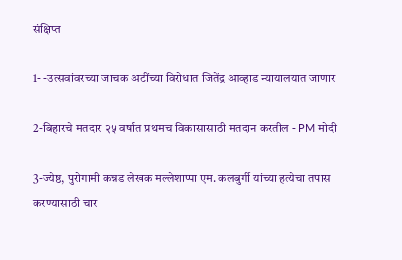संक्षिप्त

1- -उत्सवांवरच्या जाचक अटींच्या विरोधात जितेंद्र आव्हाड न्यायालयात जाणार

2-बिहारचे मतदार २५ वर्षात प्रथमच विकासासाठी मतदान करतील - PM मोदी

3-ज्येष्ठ, पुरोगामी कन्नड लेखक मल्लेशाप्पा एम. कलबुर्गी यांच्या हत्येचा तपास करण्यासाठी चार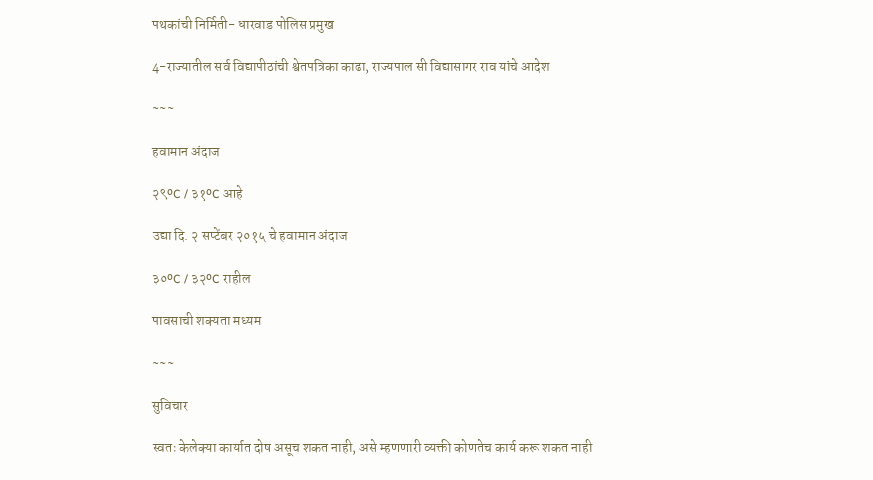पथकांची निर्मिती- धारवाड पोलिस प्रमुख

4-राज्यातील सर्व विद्यापीठांची श्वेतपत्रिका काढा, राज्यपाल सी विद्यासागर राव यांचे आदेश

~~~

हवामान अंदाज

२९ºC / ३१ºC आहे

उद्या दि. २ सप्टेंबर २०१५ चे हवामान अंदाज

३०ºC / ३२ºC राहील

पावसाची शक्यता मध्यम

~~~

सुविचार

स्वतः केलेक्या कार्यात दोष असूच शकत नाही, असे म्हणणारी व्यक्ती कोणतेच कार्य करू शकत नाही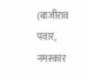(बाजीराव पवार, नमस्कार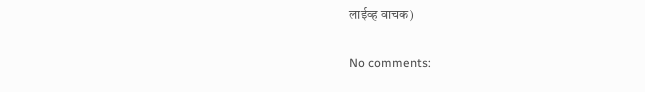लाईव्ह वाचक)

No comments: